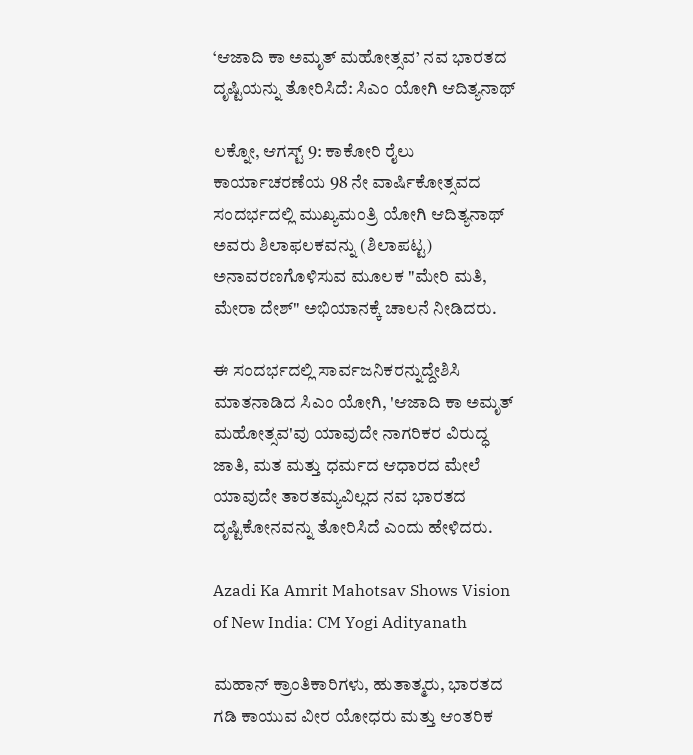‘ಆಜಾದಿ ಕಾ ಅಮೃತ್ ಮಹೋತ್ಸವ’ ನವ ಭಾರತದ ದೃಷ್ಟಿಯನ್ನು ತೋರಿಸಿದೆ: ಸಿಎಂ ಯೋಗಿ ಆದಿತ್ಯನಾಥ್‌

ಲಕ್ನೋ, ಆಗಸ್ಟ್‌ 9: ಕಾಕೋರಿ ರೈಲು ಕಾರ್ಯಾಚರಣೆಯ 98 ನೇ ವಾರ್ಷಿಕೋತ್ಸವದ ಸಂದರ್ಭದಲ್ಲಿ ಮುಖ್ಯಮಂತ್ರಿ ಯೋಗಿ ಆದಿತ್ಯನಾಥ್ ಅವರು ಶಿಲಾಫಲಕವನ್ನು (ಶಿಲಾಪಟ್ಟ) ಅನಾವರಣಗೊಳಿಸುವ ಮೂಲಕ "ಮೇರಿ ಮತಿ, ಮೇರಾ ದೇಶ್" ಅಭಿಯಾನಕ್ಕೆ ಚಾಲನೆ ನೀಡಿದರು.

ಈ ಸಂದರ್ಭದಲ್ಲಿ ಸಾರ್ವಜನಿಕರನ್ನುದ್ದೇಶಿಸಿ ಮಾತನಾಡಿದ ಸಿಎಂ ಯೋಗಿ, 'ಆಜಾದಿ ಕಾ ಅಮೃತ್ ಮಹೋತ್ಸವ'ವು ಯಾವುದೇ ನಾಗರಿಕರ ವಿರುದ್ಧ ಜಾತಿ, ಮತ ಮತ್ತು ಧರ್ಮದ ಆಧಾರದ ಮೇಲೆ ಯಾವುದೇ ತಾರತಮ್ಯವಿಲ್ಲದ ನವ ಭಾರತದ ದೃಷ್ಟಿಕೋನವನ್ನು ತೋರಿಸಿದೆ ಎಂದು ಹೇಳಿದರು.

Azadi Ka Amrit Mahotsav Shows Vision of New India: CM Yogi Adityanath

ಮಹಾನ್ ಕ್ರಾಂತಿಕಾರಿಗಳು, ಹುತಾತ್ಮರು, ಭಾರತದ ಗಡಿ ಕಾಯುವ ವೀರ ಯೋಧರು ಮತ್ತು ಆಂತರಿಕ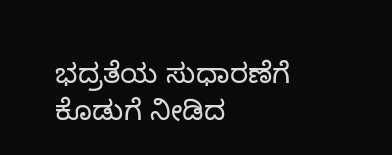ಭದ್ರತೆಯ ಸುಧಾರಣೆಗೆ ಕೊಡುಗೆ ನೀಡಿದ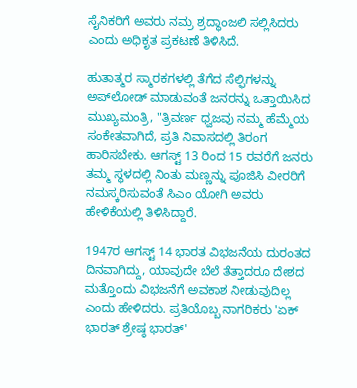ಸೈನಿಕರಿಗೆ ಅವರು ನಮ್ರ ಶ್ರದ್ಧಾಂಜಲಿ ಸಲ್ಲಿಸಿದರು ಎಂದು ಅಧಿಕೃತ ಪ್ರಕಟಣೆ ತಿಳಿಸಿದೆ.

ಹುತಾತ್ಮರ ಸ್ಮಾರಕಗಳಲ್ಲಿ ತೆಗೆದ ಸೆಲ್ಫಿಗಳನ್ನು ಅಪ್‌ಲೋಡ್ ಮಾಡುವಂತೆ ಜನರನ್ನು ಒತ್ತಾಯಿಸಿದ ಮುಖ್ಯಮಂತ್ರಿ, "ತ್ರಿವರ್ಣ ಧ್ವಜವು ನಮ್ಮ ಹೆಮ್ಮೆಯ ಸಂಕೇತವಾಗಿದೆ, ಪ್ರತಿ ನಿವಾಸದಲ್ಲಿ ತಿರಂಗ ಹಾರಿಸಬೇಕು. ಆಗಸ್ಟ್ 13 ರಿಂದ 15 ರವರೆಗೆ ಜನರು ತಮ್ಮ ಸ್ಥಳದಲ್ಲಿ ನಿಂತು ಮಣ್ಣನ್ನು ಪೂಜಿಸಿ ವೀರರಿಗೆ ನಮಸ್ಕರಿಸುವಂತೆ ಸಿಎಂ ಯೋಗಿ ಅವರು ಹೇಳಿಕೆಯಲ್ಲಿ ತಿಳಿಸಿದ್ದಾರೆ.

1947ರ ಆಗಸ್ಟ್ 14 ಭಾರತ ವಿಭಜನೆಯ ದುರಂತದ ದಿನವಾಗಿದ್ದು, ಯಾವುದೇ ಬೆಲೆ ತೆತ್ತಾದರೂ ದೇಶದ ಮತ್ತೊಂದು ವಿಭಜನೆಗೆ ಅವಕಾಶ ನೀಡುವುದಿಲ್ಲ ಎಂದು ಹೇಳಿದರು. ಪ್ರತಿಯೊಬ್ಬ ನಾಗರಿಕರು 'ಏಕ್ ಭಾರತ್ ಶ್ರೇಷ್ಠ ಭಾರತ್'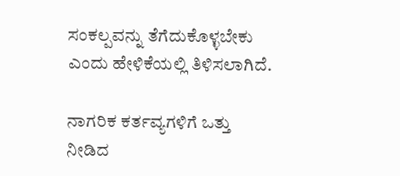ಸಂಕಲ್ಪವನ್ನು ತೆಗೆದುಕೊಳ್ಳಬೇಕು ಎಂದು ಹೇಳಿಕೆಯಲ್ಲಿ ತಿಳಿಸಲಾಗಿದೆ.

ನಾಗರಿಕ ಕರ್ತವ್ಯಗಳಿಗೆ ಒತ್ತು ನೀಡಿದ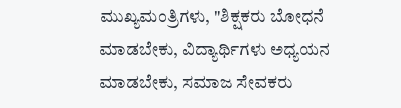ಮುಖ್ಯಮಂತ್ರಿಗಳು, "ಶಿಕ್ಷಕರು ಬೋಧನೆ ಮಾಡಬೇಕು, ವಿದ್ಯಾರ್ಥಿಗಳು ಅಧ್ಯಯನ ಮಾಡಬೇಕು, ಸಮಾಜ ಸೇವಕರು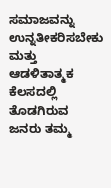ಸಮಾಜವನ್ನು ಉನ್ನತೀಕರಿಸಬೇಕು ಮತ್ತು ಆಡಳಿತಾತ್ಮಕ ಕೆಲಸದಲ್ಲಿ ತೊಡಗಿರುವ ಜನರು ತಮ್ಮ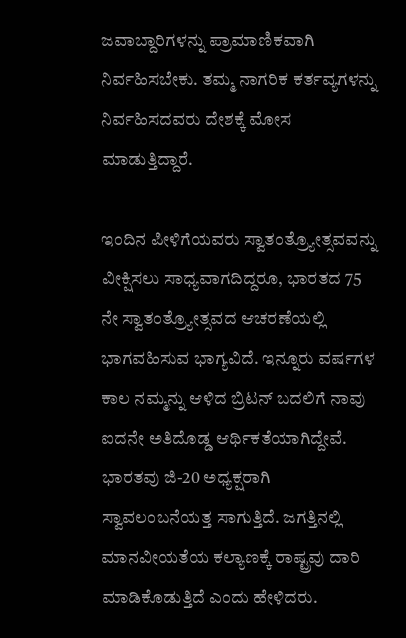ಜವಾಬ್ದಾರಿಗಳನ್ನು ಪ್ರಾಮಾಣಿಕವಾಗಿ ನಿರ್ವಹಿಸಬೇಕು. ತಮ್ಮ ನಾಗರಿಕ ಕರ್ತವ್ಯಗಳನ್ನು ನಿರ್ವಹಿಸದವರು ದೇಶಕ್ಕೆ ಮೋಸ ಮಾಡುತ್ತಿದ್ದಾರೆ.

ಇಂದಿನ ಪೀಳಿಗೆಯವರು ಸ್ವಾತಂತ್ರ್ಯೋತ್ಸವವನ್ನು ವೀಕ್ಷಿಸಲು ಸಾಧ್ಯವಾಗದಿದ್ದರೂ, ಭಾರತದ 75 ನೇ ಸ್ವಾತಂತ್ರ್ಯೋತ್ಸವದ ಆಚರಣೆಯಲ್ಲಿ ಭಾಗವಹಿಸುವ ಭಾಗ್ಯವಿದೆ. ಇನ್ನೂರು ವರ್ಷಗಳ ಕಾಲ ನಮ್ಮನ್ನು ಆಳಿದ ಬ್ರಿಟನ್ ಬದಲಿಗೆ ನಾವು ಐದನೇ ಅತಿದೊಡ್ಡ ಆರ್ಥಿಕತೆಯಾಗಿದ್ದೇವೆ. ಭಾರತವು ಜಿ-20 ಅಧ್ಯಕ್ಷರಾಗಿ ಸ್ವಾವಲಂಬನೆಯತ್ತ ಸಾಗುತ್ತಿದೆ. ಜಗತ್ತಿನಲ್ಲಿ ಮಾನವೀಯತೆಯ ಕಲ್ಯಾಣಕ್ಕೆ ರಾಷ್ಟ್ರವು ದಾರಿ ಮಾಡಿಕೊಡುತ್ತಿದೆ ಎಂದು ಹೇಳಿದರು.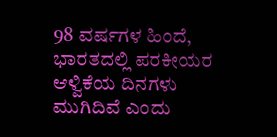98 ವರ್ಷಗಳ ಹಿಂದೆ, ಭಾರತದಲ್ಲಿ ಪರಕೀಯರ ಆಳ್ವಿಕೆಯ ದಿನಗಳು ಮುಗಿದಿವೆ ಎಂದು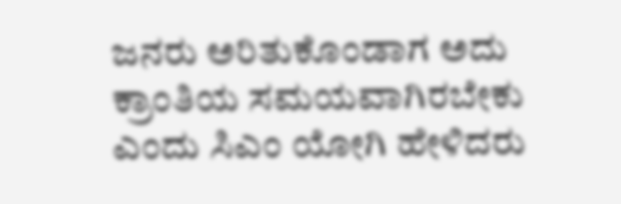ಜನರು ಅರಿತುಕೊಂಡಾಗ ಅದು ಕ್ರಾಂತಿಯ ಸಮಯವಾಗಿರಬೇಕು ಎಂದು ಸಿಎಂ ಯೋಗಿ ಹೇಳಿದರು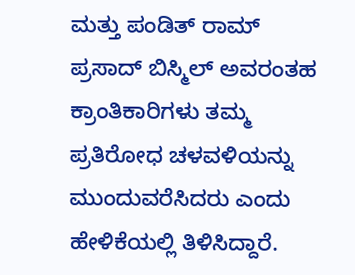ಮತ್ತು ಪಂಡಿತ್ ರಾಮ್ ಪ್ರಸಾದ್ ಬಿಸ್ಮಿಲ್ ಅವರಂತಹ ಕ್ರಾಂತಿಕಾರಿಗಳು ತಮ್ಮ ಪ್ರತಿರೋಧ ಚಳವಳಿಯನ್ನು ಮುಂದುವರೆಸಿದರು ಎಂದು ಹೇಳಿಕೆಯಲ್ಲಿ ತಿಳಿಸಿದ್ದಾರೆ.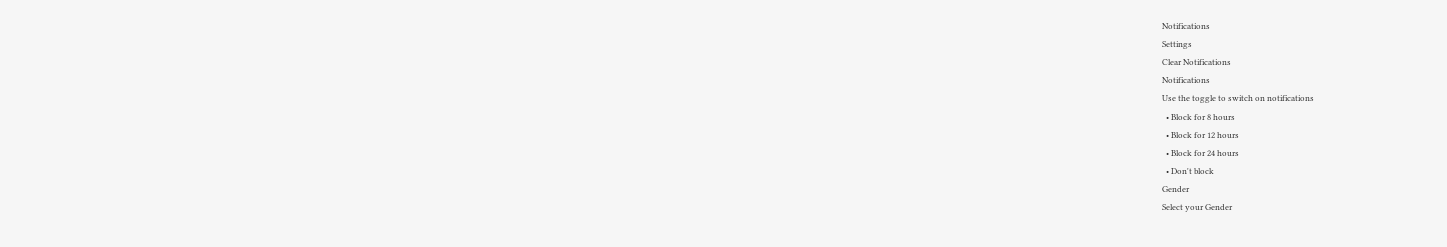Notifications
Settings
Clear Notifications
Notifications
Use the toggle to switch on notifications
  • Block for 8 hours
  • Block for 12 hours
  • Block for 24 hours
  • Don't block
Gender
Select your Gender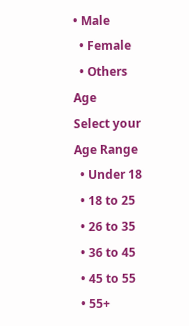• Male
  • Female
  • Others
Age
Select your Age Range
  • Under 18
  • 18 to 25
  • 26 to 35
  • 36 to 45
  • 45 to 55
  • 55+